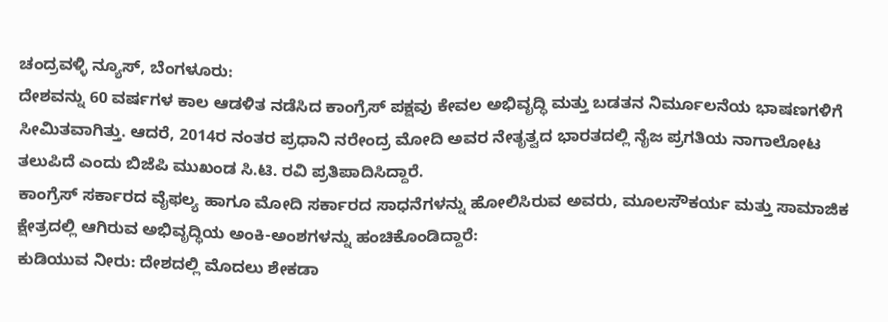ಚಂದ್ರವಳ್ಳಿ ನ್ಯೂಸ್, ಬೆಂಗಳೂರು:
ದೇಶವನ್ನು 60 ವರ್ಷಗಳ ಕಾಲ ಆಡಳಿತ ನಡೆಸಿದ ಕಾಂಗ್ರೆಸ್ ಪಕ್ಷವು ಕೇವಲ ಅಭಿವೃದ್ಧಿ ಮತ್ತು ಬಡತನ ನಿರ್ಮೂಲನೆಯ ಭಾಷಣಗಳಿಗೆ ಸೀಮಿತವಾಗಿತ್ತು. ಆದರೆ, 2014ರ ನಂತರ ಪ್ರಧಾನಿ ನರೇಂದ್ರ ಮೋದಿ ಅವರ ನೇತೃತ್ವದ ಭಾರತದಲ್ಲಿ ನೈಜ ಪ್ರಗತಿಯ ನಾಗಾಲೋಟ ತಲುಪಿದೆ ಎಂದು ಬಿಜೆಪಿ ಮುಖಂಡ ಸಿ.ಟಿ. ರವಿ ಪ್ರತಿಪಾದಿಸಿದ್ದಾರೆ.
ಕಾಂಗ್ರೆಸ್ ಸರ್ಕಾರದ ವೈಫಲ್ಯ ಹಾಗೂ ಮೋದಿ ಸರ್ಕಾರದ ಸಾಧನೆಗಳನ್ನು ಹೋಲಿಸಿರುವ ಅವರು, ಮೂಲಸೌಕರ್ಯ ಮತ್ತು ಸಾಮಾಜಿಕ ಕ್ಷೇತ್ರದಲ್ಲಿ ಆಗಿರುವ ಅಭಿವೃದ್ಧಿಯ ಅಂಕಿ-ಅಂಶಗಳನ್ನು ಹಂಚಿಕೊಂಡಿದ್ದಾರೆ:
ಕುಡಿಯುವ ನೀರು: ದೇಶದಲ್ಲಿ ಮೊದಲು ಶೇಕಡಾ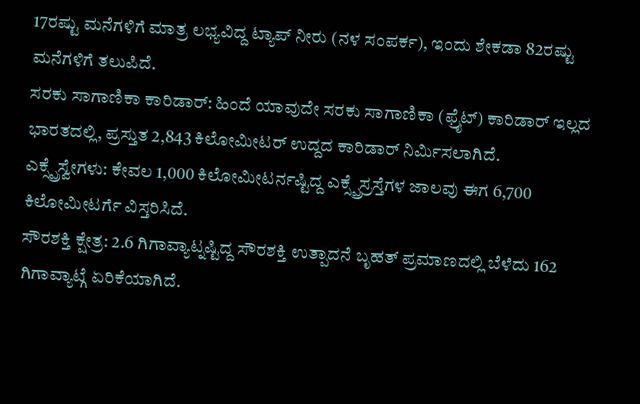17ರಷ್ಟು ಮನೆಗಳಿಗೆ ಮಾತ್ರ ಲಭ್ಯವಿದ್ದ ಟ್ಯಾಪ್ ನೀರು (ನಳ ಸಂಪರ್ಕ), ಇಂದು ಶೇಕಡಾ 82ರಷ್ಟು ಮನೆಗಳಿಗೆ ತಲುಪಿದೆ.
ಸರಕು ಸಾಗಾಣಿಕಾ ಕಾರಿಡಾರ್: ಹಿಂದೆ ಯಾವುದೇ ಸರಕು ಸಾಗಾಣಿಕಾ (ಫ್ರೈಟ್) ಕಾರಿಡಾರ್ ಇಲ್ಲದ ಭಾರತದಲ್ಲಿ, ಪ್ರಸ್ತುತ 2,843 ಕಿಲೋಮೀಟರ್ ಉದ್ದದ ಕಾರಿಡಾರ್ ನಿರ್ಮಿಸಲಾಗಿದೆ.
ಎಕ್ಸ್ಪ್ರೆಸ್ವೇಗಳು: ಕೇವಲ 1,000 ಕಿಲೋಮೀಟರ್ನಷ್ಟಿದ್ದ ಎಕ್ಸ್ಪ್ರೆಸ್ರಸ್ತೆಗಳ ಜಾಲವು ಈಗ 6,700 ಕಿಲೋಮೀಟರ್ಗೆ ವಿಸ್ತರಿಸಿದೆ.
ಸೌರಶಕ್ತಿ ಕ್ಷೇತ್ರ: 2.6 ಗಿಗಾವ್ಯಾಟ್ನಷ್ಟಿದ್ದ ಸೌರಶಕ್ತಿ ಉತ್ಪಾದನೆ ಬೃಹತ್ ಪ್ರಮಾಣದಲ್ಲಿ ಬೆಳೆದು 162 ಗಿಗಾವ್ಯಾಟ್ಗೆ ಏರಿಕೆಯಾಗಿದೆ.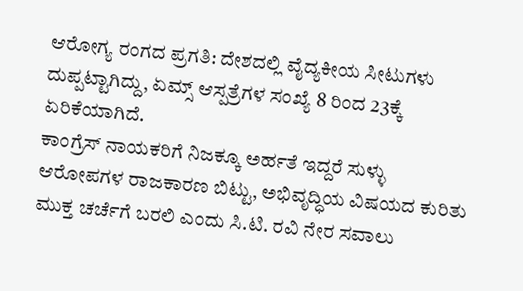ಆರೋಗ್ಯ ರಂಗದ ಪ್ರಗತಿ: ದೇಶದಲ್ಲಿ ವೈದ್ಯಕೀಯ ಸೀಟುಗಳು ದುಪ್ಪಟ್ಟಾಗಿದ್ದು, ಏಮ್ಸ್ ಆಸ್ಪತ್ರೆಗಳ ಸಂಖ್ಯೆ 8 ರಿಂದ 23ಕ್ಕೆ ಏರಿಕೆಯಾಗಿದೆ.
ಕಾಂಗ್ರೆಸ್ ನಾಯಕರಿಗೆ ನಿಜಕ್ಕೂ ಅರ್ಹತೆ ಇದ್ದರೆ ಸುಳ್ಳು ಆರೋಪಗಳ ರಾಜಕಾರಣ ಬಿಟ್ಟು, ಅಭಿವೃದ್ಧಿಯ ವಿಷಯದ ಕುರಿತು ಮುಕ್ತ ಚರ್ಚೆಗೆ ಬರಲಿ ಎಂದು ಸಿ.ಟಿ. ರವಿ ನೇರ ಸವಾಲು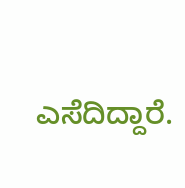ಎಸೆದಿದ್ದಾರೆ.